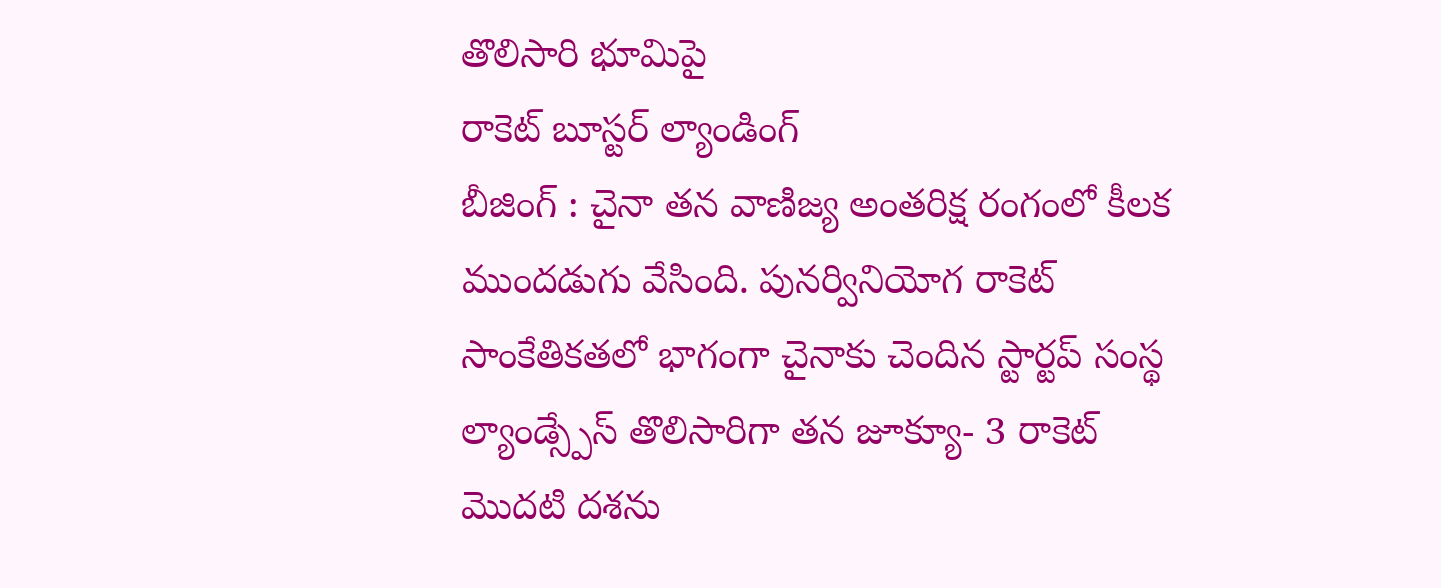తొలిసారి భూమిపై
రాకెట్ బూస్టర్ ల్యాండింగ్
బీజింగ్ : చైనా తన వాణిజ్య అంతరిక్ష రంగంలో కీలక ముందడుగు వేసింది. పునర్వినియోగ రాకెట్ సాంకేతికతలో భాగంగా చైనాకు చెందిన స్టార్టప్ సంస్థ ల్యాండ్స్పేస్ తొలిసారిగా తన జూక్యూ- 3 రాకెట్ మొదటి దశను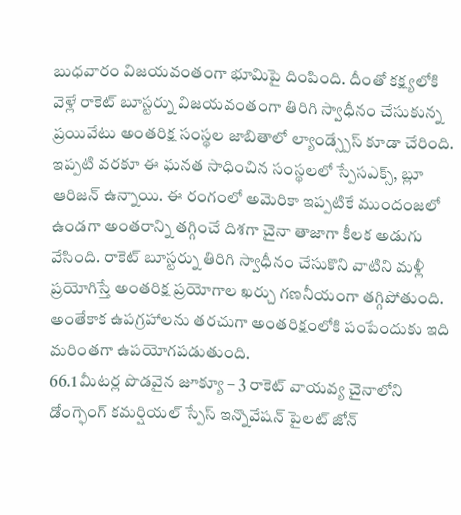బుధవారం విజయవంతంగా భూమిపై దింపింది. దీంతో కక్ష్యలోకి వెళ్లే రాకెట్ బూస్టర్ను విజయవంతంగా తిరిగి స్వాధీనం చేసుకున్న ప్రయివేటు అంతరిక్ష సంస్థల జాబితాలో ల్యాండ్స్పేస్ కూడా చేరింది. ఇప్పటి వరకూ ఈ ఘనత సాధించిన సంస్థలలో స్పేసఎక్స్, బ్లూ ఆరిజన్ ఉన్నాయి. ఈ రంగంలో అమెరికా ఇప్పటికే ముందంజలో ఉండగా అంతరాన్ని తగ్గించే దిశగా చైనా తాజాగా కీలక అడుగు వేసింది. రాకెట్ బూస్టర్ను తిరిగి స్వాధీనం చేసుకొని వాటిని మళ్లీ ప్రయోగిస్తే అంతరిక్ష ప్రయోగాల ఖర్చు గణనీయంగా తగ్గిపోతుంది. అంతేకాక ఉపగ్రహాలను తరచుగా అంతరిక్షంలోకి పంపేందుకు ఇది మరింతగా ఉపయోగపడుతుంది.
66.1 మీటర్ల పొడవైన జూక్యూ – 3 రాకెట్ వాయవ్య చైనాలోని డోంగ్ఫెంగ్ కమర్షియల్ స్పేస్ ఇన్నొవేషన్ పైలట్ జోన్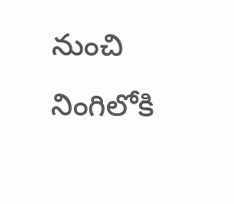నుంచి నింగిలోకి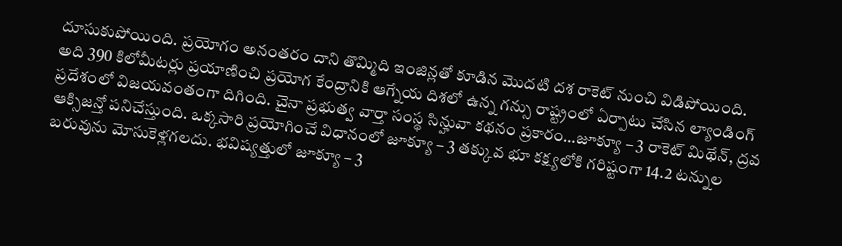దూసుకుపోయింది. ప్రయోగం అనంతరం దాని తొమ్మిది ఇంజిన్లతో కూడిన మొదటి దశ రాకెట్ నుంచి విడిపోయింది. అది 390 కిలోమీటర్లు ప్రయాణించి ప్రయోగ కేంద్రానికి ఆగ్నేయ దిశలో ఉన్న గన్సు రాష్ట్రంలో ఏర్పాటు చేసిన ల్యాండింగ్ ప్రదేశంలో విజయవంతంగా దిగింది. చైనా ప్రభుత్వ వార్తా సంస్థ సిన్హువా కథనం ప్రకారం…జూక్యూ – 3 రాకెట్ మిథేన్, ద్రవ ఆక్సిజన్తో పనిచేస్తుంది. ఒక్కసారి ప్రయోగించే విధానంలో జూక్యూ – 3 తక్కువ భూ కక్ష్యలోకి గరిష్టంగా 14.2 టన్నుల బరువును మోసుకెళ్లగలదు. భవిష్యత్తులో జూక్యూ – 3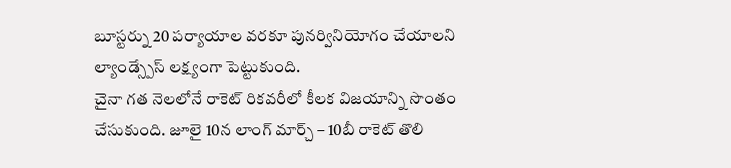బూస్టర్ను 20 పర్యాయాల వరకూ పునర్వినియోగం చేయాలని ల్యాండ్స్పేస్ లక్ష్యంగా పెట్టుకుంది.
చైనా గత నెలలోనే రాకెట్ రికవరీలో కీలక విజయాన్ని సొంతం చేసుకుంది. జూలై 10న లాంగ్ మార్చ్ – 10బీ రాకెట్ తొలి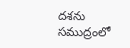దశను సముద్రంలో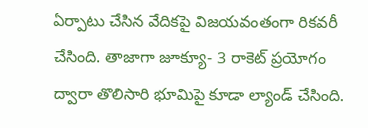ఏర్పాటు చేసిన వేదికపై విజయవంతంగా రికవరీ చేసింది. తాజాగా జూక్యూ- 3 రాకెట్ ప్రయోగం ద్వారా తొలిసారి భూమిపై కూడా ల్యాండ్ చేసింది.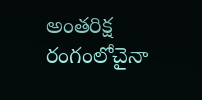అంతరిక్ష రంగంలోచైనా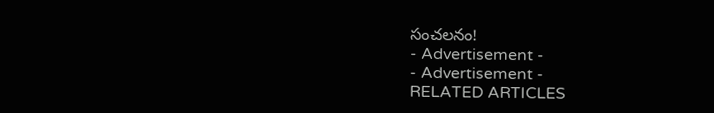సంచలనం!
- Advertisement -
- Advertisement -
RELATED ARTICLES